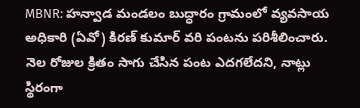MBNR: హన్వాడ మండలం బుద్ధారం గ్రామంలో వ్యవసాయ అధికారి (ఏవో) కిరణ్ కుమార్ వరి పంటను పరిశీలించారు. నెల రోజుల క్రితం సాగు చేసిన పంట ఎదగలేదని, నాట్లు స్థిరంగా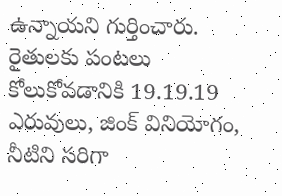ఉన్నాయని గుర్తించారు. రైతులకు పంటలు కోలుకోవడానికి 19.19.19 ఎరువులు, జింక్ వినియోగం, నీటిని సరిగా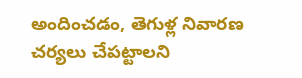అందించడం, తెగుళ్ల నివారణ చర్యలు చేపట్టాలని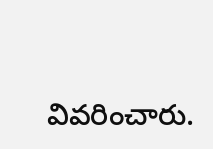వివరించారు.